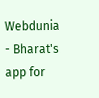Webdunia - Bharat's app for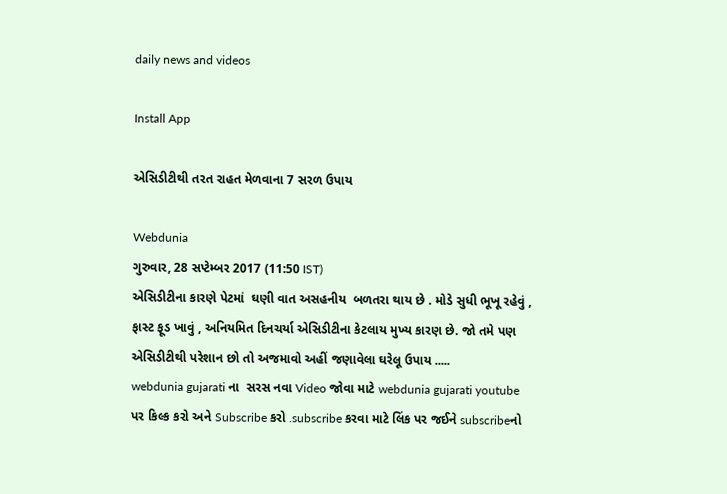daily news and videos

Install App

એસિડીટીથી તરત રાહત મેળવાના 7 સરળ ઉપાય

Webdunia
ગુરુવાર, 28 સપ્ટેમ્બર 2017 (11:50 IST)
એસિડીટીના કારણે પેટમાં  ઘણી વાત અસહનીય  બળતરા થાય છે . મોડે સુધી ભૂખૂ રહેવું , ફાસ્ટ ફૂડ ખાવું , અનિયમિત દિનચર્યા એસિડીટીના કેટલાય મુખ્ય કારણ છે. જો તમે પણ એસિડીટીથી પરેશાન છો તો અજમાવો અહીં જણાવેલા ઘરેલૂ ઉપાય .....
webdunia gujarati ના  સરસ નવા Video જોવા માટે webdunia gujarati youtube પર કિલ્ક કરો અને Subscribe કરો .subscribe કરવા માટે લિંક પર જઈને subscribeનો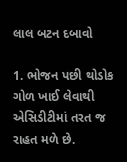લાલ બટન દબાવો

1. ભોજન પછી થોડોક  ગોળ ખાઈ લેવાથી એસિડીટીમાં તરત જ રાહત મળે છે.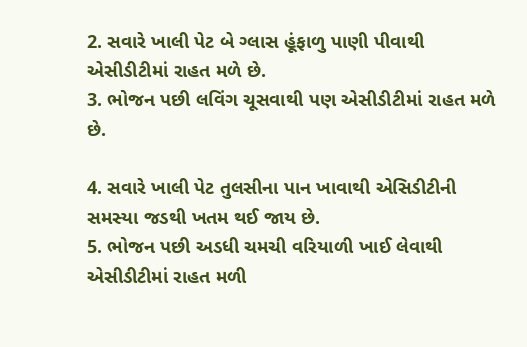2. સવારે ખાલી પેટ બે ગ્લાસ હૂંફાળુ પાણી પીવાથી એસીડીટીમાં રાહત મળે છે.
3. ભોજન પછી લવિંગ ચૂસવાથી પણ એસીડીટીમાં રાહત મળે છે.

4. સવારે ખાલી પેટ તુલસીના પાન ખાવાથી એસિડીટીની સમસ્યા જડથી ખતમ થઈ જાય છે.
5. ભોજન પછી અડધી ચમચી વરિયાળી ખાઈ લેવાથી એસીડીટીમાં રાહત મળી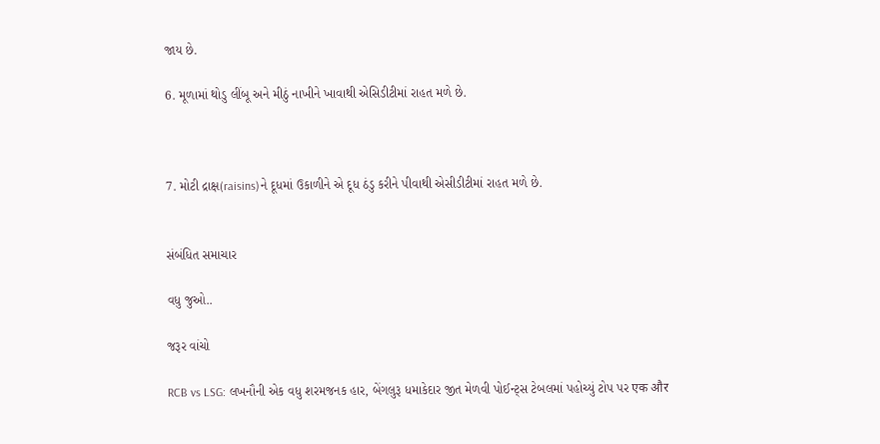જાય છે.

6. મૂળામાં થોડુ લીંબૂ અને મીઠું નાખીને ખાવાથી એસિડીટીમાં રાહત મળે છે.



7. મોટી દ્રાક્ષ(raisins)ને દૂધમાં ઉકાળીને એ દૂધ ઠંડુ કરીને પીવાથી એસીડીટીમાં રાહત મળે છે.


સંબંધિત સમાચાર

વધુ જુઓ..

જરૂર વાંચો

RCB vs LSG: લખનૌની એક વધુ શરમજનક હાર, બેંગલુરૂ ધમાકેદાર જીત મેળવી પોઈન્ટ્સ ટેબલમાં પહોચ્યું ટોપ પર एक और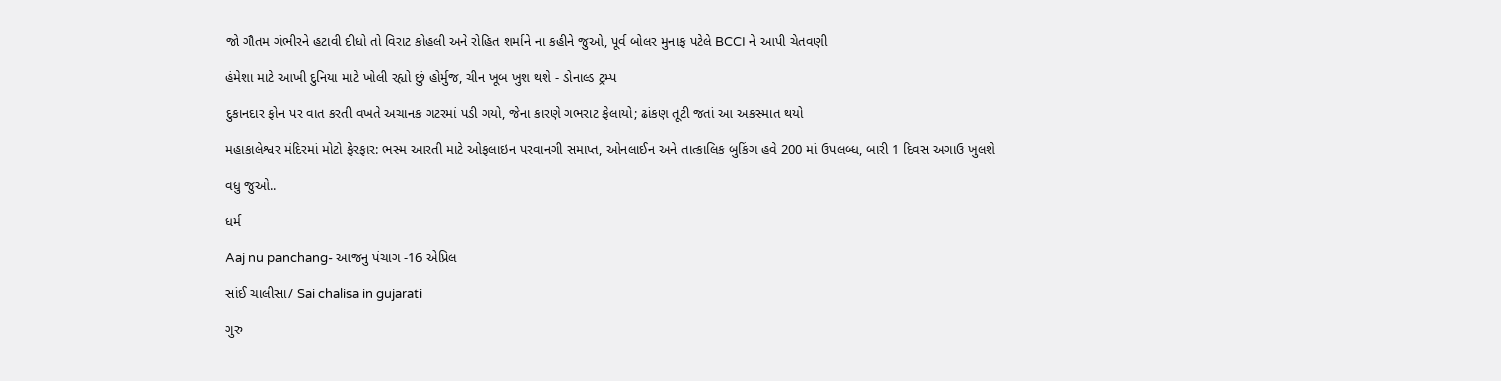જો ગૌતમ ગંભીરને હટાવી દીધો તો વિરાટ કોહલી અને રોહિત શર્માને ના કહીને જુઓ, પૂર્વ બોલર મુનાફ પટેલે BCCI ને આપી ચેતવણી

હંમેશા માટે આખી દુનિયા માટે ખોલી રહ્યો છું હોર્મુજ, ચીન ખૂબ ખુશ થશે - ડોનાલ્ડ ટ્રમ્પ

દુકાનદાર ફોન પર વાત કરતી વખતે અચાનક ગટરમાં પડી ગયો, જેના કારણે ગભરાટ ફેલાયો; ઢાંકણ તૂટી જતાં આ અકસ્માત થયો

મહાકાલેશ્વર મંદિરમાં મોટો ફેરફાર: ભસ્મ આરતી માટે ઓફલાઇન પરવાનગી સમાપ્ત, ઓનલાઈન અને તાત્કાલિક બુકિંગ હવે 200 માં ઉપલબ્ધ, બારી 1 દિવસ અગાઉ ખુલશે

વધુ જુઓ..

ધર્મ

Aaj nu panchang- આજનુ પંચાગ -16 એપ્રિલ

સાંઈ ચાલીસા/ Sai chalisa in gujarati

ગુરુ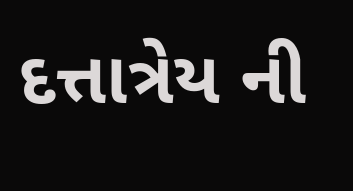દત્તાત્રેય ની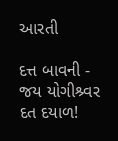આરતી

દત્ત બાવની - જય યોગીશ્ર્વર દત દયાળ!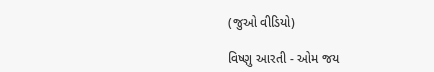(જુઓ વીડિયો)

વિષ્ણુ આરતી - ઓમ જય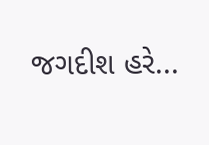જગદીશ હરે...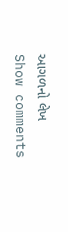આગળનો લેખ
Show comments